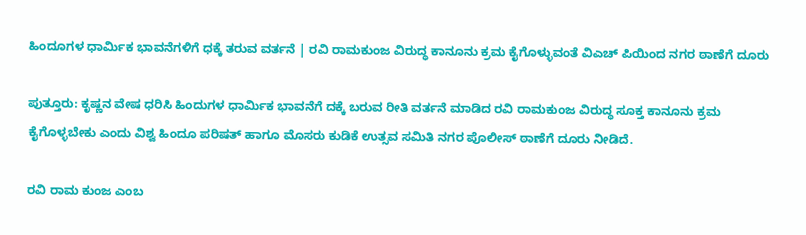ಹಿಂದೂಗಳ ಧಾರ್ಮಿಕ ಭಾವನೆಗಳಿಗೆ ಧಕ್ಕೆ ತರುವ ವರ್ತನೆ | ರವಿ ರಾಮಕುಂಜ ವಿರುದ್ಧ ಕಾನೂನು ಕ್ರಮ ಕೈಗೊಳ್ಳುವಂತೆ ವಿಎಚ್‍ ಪಿಯಿಂದ ನಗರ ಠಾಣೆಗೆ ದೂರು

ಪುತ್ತೂರು: ಕೃಷ್ಣನ ವೇಷ ಧರಿಸಿ ಹಿಂದುಗಳ ಧಾರ್ಮಿಕ ಭಾವನೆಗೆ ದಕ್ಕೆ ಬರುವ ರೀತಿ ವರ್ತನೆ ಮಾಡಿದ ರವಿ ರಾಮಕುಂಜ ವಿರುದ್ಧ ಸೂಕ್ತ ಕಾನೂನು ಕ್ರಮ ಕೈಗೊಳ್ಳಬೇಕು ಎಂದು ವಿಶ್ವ ಹಿಂದೂ ಪರಿಷತ್‍ ಹಾಗೂ ಮೊಸರು ಕುಡಿಕೆ ಉತ್ಸವ ಸಮಿತಿ ನಗರ ಪೊಲೀಸ್ ಠಾಣೆಗೆ ದೂರು ನೀಡಿದೆ.

ರವಿ ರಾಮ ಕುಂಜ ಎಂಬ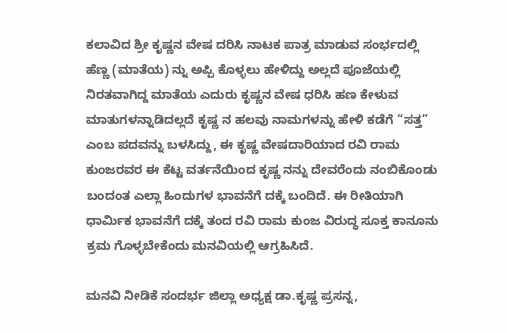ಕಲಾವಿದ ಶ್ರೀ ಕೃಷ್ಣನ ವೇಷ ದರಿಸಿ ನಾಟಕ ಪಾತ್ರ ಮಾಡುವ ಸಂರ್ಭದಲ್ಲಿ ಹೆಣ್ಣ (ಮಾತೆಯ) ನ್ನು ಅಪ್ಪಿ ಕೊಳ್ಳಲು ಹೇಳಿದ್ದು ಅಲ್ಲದೆ ಪೂಜೆಯಲ್ಲಿ ನಿರತವಾಗಿದ್ದ ಮಾತೆಯ ಎದುರು ಕೃಷ್ಣನ ವೇಷ ಧರಿಸಿ ಹಣ ಕೇಳುವ ಮಾತುಗಳನ್ನಾಡಿದಲ್ಲದೆ ಕೃಷ್ಣ ನ ಹಲವು ನಾಮಗಳನ್ನು ಹೇಳಿ ಕಡೆಗೆ “ಸತ್ತ” ಎಂಬ ಪದವನ್ನು ಬಳಸಿದ್ದು, ಈ ಕೃಷ್ಣ ವೇಷದಾರಿಯಾದ ರವಿ ರಾಮ ಕುಂಜರವರ ಈ ಕೆಟ್ಟ ವರ್ತನೆಯಿಂದ ಕೃಷ್ಣ ನನ್ನು ದೇವರೆಂದು ನಂಬಿಕೊಂಡು ಬಂದಂತ ಎಲ್ಲಾ ಹಿಂದುಗಳ ಭಾವನೆಗೆ ದಕ್ಕೆ ಬಂದಿದೆ. ಈ ರೀತಿಯಾಗಿ ಧಾರ್ಮಿಕ ಭಾವನೆಗೆ ದಕ್ಕೆ ತಂದ ರವಿ ರಾಮ ಕುಂಜ ವಿರುದ್ಧ ಸೂಕ್ತ ಕಾನೂನು ಕ್ರಮ ಗೊಳ್ಳಬೇಕೆಂದು ಮನವಿಯಲ್ಲಿ ಆಗ್ರಹಿಸಿದೆ.

ಮನವಿ ನೀಡಿಕೆ ಸಂದರ್ಭ ಜಿಲ್ಲಾ ಅಧ್ಯಕ್ಷ ಡಾ.ಕೃಷ್ಣ ಪ್ರಸನ್ನ,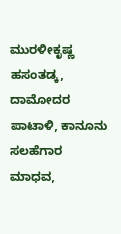ಮುರಳೀಕೃಷ್ಣ ಹಸಂತಡ್ಕ, ದಾಮೋದರ ಪಾಟಾಳಿ, ಕಾನೂನು ಸಲಹೆಗಾರ ಮಾಧವ,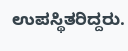ಉಪಸ್ಥಿತರಿದ್ದರು.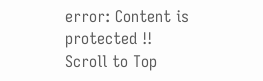error: Content is protected !!
Scroll to Top